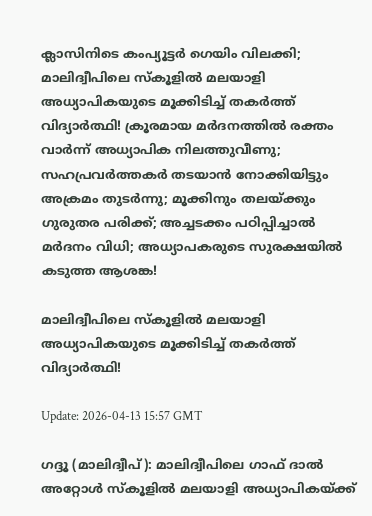ക്ലാസിനിടെ കംപ്യൂട്ടര്‍ ഗെയിം വിലക്കി; മാലിദ്വീപിലെ സ്‌കൂളില്‍ മലയാളി അധ്യാപികയുടെ മൂക്കിടിച്ച് തകര്‍ത്ത് വിദ്യാര്‍ത്ഥി! ക്രൂരമായ മര്‍ദനത്തില്‍ രക്തം വാര്‍ന്ന് അധ്യാപിക നിലത്തുവീണു; സഹപ്രവര്‍ത്തകര്‍ തടയാന്‍ നോക്കിയിട്ടും അക്രമം തുടര്‍ന്നു; മൂക്കിനും തലയ്ക്കും ഗുരുതര പരിക്ക്; അച്ചടക്കം പഠിപ്പിച്ചാല്‍ മര്‍ദനം വിധി; അധ്യാപകരുടെ സുരക്ഷയില്‍ കടുത്ത ആശങ്ക!

മാലിദ്വീപിലെ സ്‌കൂളില്‍ മലയാളി അധ്യാപികയുടെ മൂക്കിടിച്ച് തകര്‍ത്ത് വിദ്യാര്‍ത്ഥി!

Update: 2026-04-13 15:57 GMT

ഗദ്ദൂ (മാലിദ്വീപ്): മാലിദ്വീപിലെ ഗാഫ് ദാല്‍ അറ്റോള്‍ സ്‌കൂളില്‍ മലയാളി അധ്യാപികയ്ക്ക്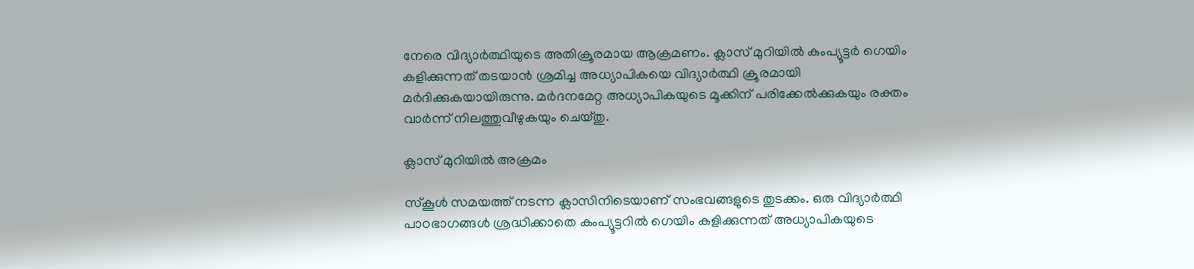നേരെ വിദ്യാര്‍ത്ഥിയുടെ അതിക്രൂരമായ ആക്രമണം. ക്ലാസ് മുറിയില്‍ കംപ്യൂട്ടര്‍ ഗെയിം കളിക്കുന്നത് തടയാന്‍ ശ്രമിച്ച അധ്യാപികയെ വിദ്യാര്‍ത്ഥി ക്രൂരമായി മര്‍ദിക്കുകയായിരുന്നു. മര്‍ദനമേറ്റ അധ്യാപികയുടെ മൂക്കിന് പരിക്കേല്‍ക്കുകയും രക്തം വാര്‍ന്ന് നിലത്തുവീഴുകയും ചെയ്തു.

ക്ലാസ് മുറിയില്‍ അക്രമം

സ്‌കൂള്‍ സമയത്ത് നടന്ന ക്ലാസിനിടെയാണ് സംഭവങ്ങളുടെ തുടക്കം. ഒരു വിദ്യാര്‍ത്ഥി പാഠഭാഗങ്ങള്‍ ശ്രദ്ധിക്കാതെ കംപ്യൂട്ടറില്‍ ഗെയിം കളിക്കുന്നത് അധ്യാപികയുടെ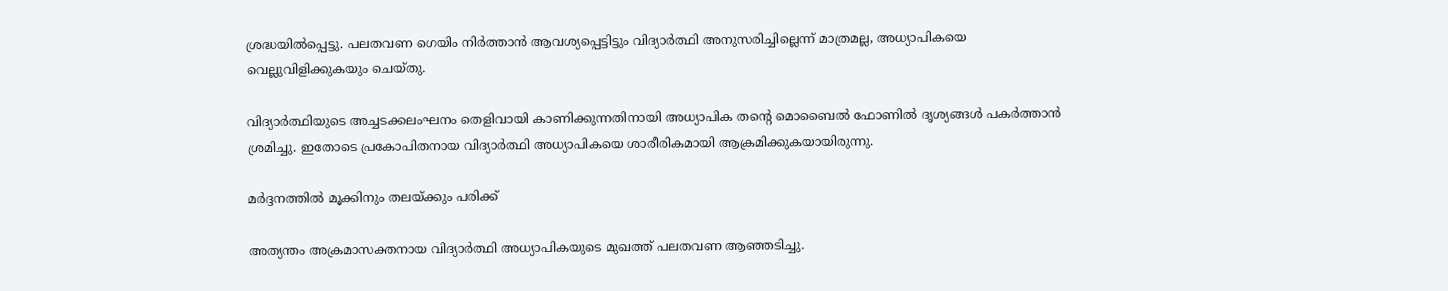ശ്രദ്ധയില്‍പ്പെട്ടു. പലതവണ ഗെയിം നിര്‍ത്താന്‍ ആവശ്യപ്പെട്ടിട്ടും വിദ്യാര്‍ത്ഥി അനുസരിച്ചില്ലെന്ന് മാത്രമല്ല, അധ്യാപികയെ വെല്ലുവിളിക്കുകയും ചെയ്തു.

വിദ്യാര്‍ത്ഥിയുടെ അച്ചടക്കലംഘനം തെളിവായി കാണിക്കുന്നതിനായി അധ്യാപിക തന്റെ മൊബൈല്‍ ഫോണില്‍ ദൃശ്യങ്ങള്‍ പകര്‍ത്താന്‍ ശ്രമിച്ചു. ഇതോടെ പ്രകോപിതനായ വിദ്യാര്‍ത്ഥി അധ്യാപികയെ ശാരീരികമായി ആക്രമിക്കുകയായിരുന്നു.

മര്‍ദ്ദനത്തില്‍ മൂക്കിനും തലയ്ക്കും പരിക്ക്

അത്യന്തം അക്രമാസക്തനായ വിദ്യാര്‍ത്ഥി അധ്യാപികയുടെ മുഖത്ത് പലതവണ ആഞ്ഞടിച്ചു.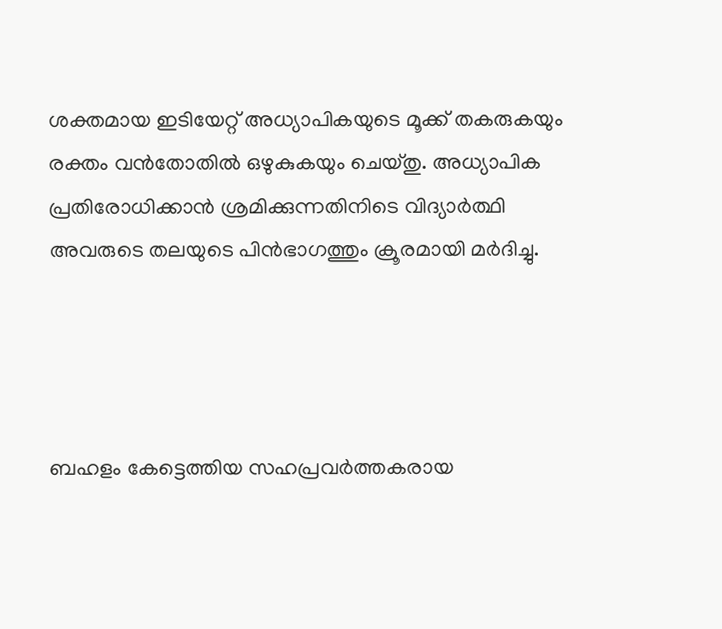ശക്തമായ ഇടിയേറ്റ് അധ്യാപികയുടെ മൂക്ക് തകരുകയും രക്തം വന്‍തോതില്‍ ഒഴുകുകയും ചെയ്തു. അധ്യാപിക പ്രതിരോധിക്കാന്‍ ശ്രമിക്കുന്നതിനിടെ വിദ്യാര്‍ത്ഥി അവരുടെ തലയുടെ പിന്‍ഭാഗത്തും ക്രൂരമായി മര്‍ദിച്ചു.




ബഹളം കേട്ടെത്തിയ സഹപ്രവര്‍ത്തകരായ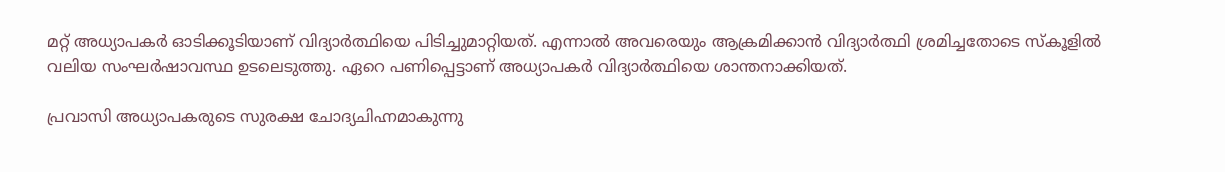മറ്റ് അധ്യാപകര്‍ ഓടിക്കൂടിയാണ് വിദ്യാര്‍ത്ഥിയെ പിടിച്ചുമാറ്റിയത്. എന്നാല്‍ അവരെയും ആക്രമിക്കാന്‍ വിദ്യാര്‍ത്ഥി ശ്രമിച്ചതോടെ സ്‌കൂളില്‍ വലിയ സംഘര്‍ഷാവസ്ഥ ഉടലെടുത്തു. ഏറെ പണിപ്പെട്ടാണ് അധ്യാപകര്‍ വിദ്യാര്‍ത്ഥിയെ ശാന്തനാക്കിയത്.

പ്രവാസി അധ്യാപകരുടെ സുരക്ഷ ചോദ്യചിഹ്നമാകുന്നു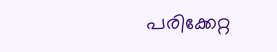പരിക്കേറ്റ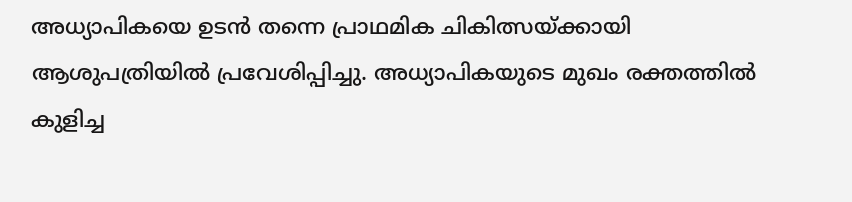അധ്യാപികയെ ഉടന്‍ തന്നെ പ്രാഥമിക ചികിത്സയ്ക്കായി ആശുപത്രിയില്‍ പ്രവേശിപ്പിച്ചു. അധ്യാപികയുടെ മുഖം രക്തത്തില്‍ കുളിച്ച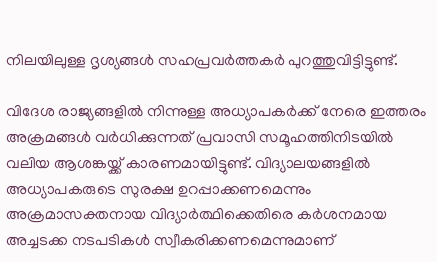നിലയിലുള്ള ദൃശ്യങ്ങള്‍ സഹപ്രവര്‍ത്തകര്‍ പുറത്തുവിട്ടിട്ടുണ്ട്.

വിദേശ രാജ്യങ്ങളില്‍ നിന്നുള്ള അധ്യാപകര്‍ക്ക് നേരെ ഇത്തരം അക്രമങ്ങള്‍ വര്‍ധിക്കുന്നത് പ്രവാസി സമൂഹത്തിനിടയില്‍ വലിയ ആശങ്കയ്ക്ക് കാരണമായിട്ടുണ്ട്. വിദ്യാലയങ്ങളില്‍ അധ്യാപകരുടെ സുരക്ഷ ഉറപ്പാക്കണമെന്നും അക്രമാസക്തനായ വിദ്യാര്‍ത്ഥിക്കെതിരെ കര്‍ശനമായ അച്ചടക്ക നടപടികള്‍ സ്വീകരിക്കണമെന്നുമാണ്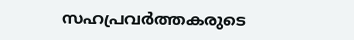സഹപ്രവര്‍ത്തകരുടെ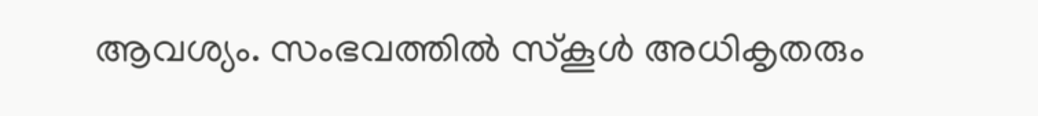ആവശ്യം. സംഭവത്തില്‍ സ്‌കൂള്‍ അധികൃതരും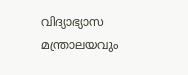വിദ്യാഭ്യാസ മന്ത്രാലയവും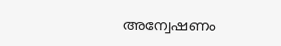അന്വേഷണം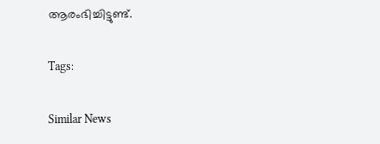ആരംഭിച്ചിട്ടുണ്ട്.

Tags:

Similar News